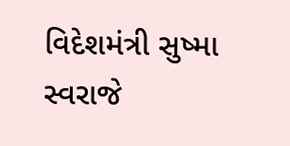વિદેશમંત્રી સુષ્મા સ્વરાજે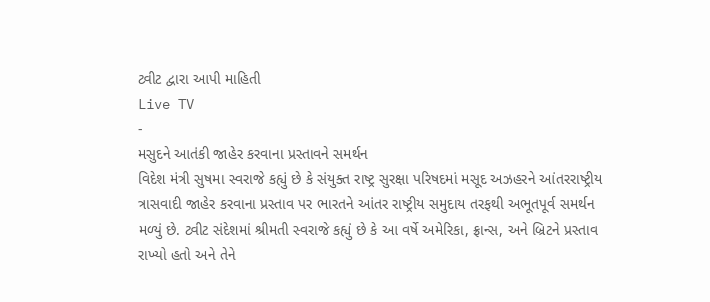ટ્વીટ દ્વારા આપી માહિતી
Live TV
-
મસુદને આતંકી જાહેર કરવાના પ્રસ્તાવને સમર્થન
વિદેશ મંત્રી સુષમા સ્વરાજે કહ્યું છે કે સંયુક્ત રાષ્ટ્ર સુરક્ષા પરિષદમાં મસૂદ અઝહરને આંતરરાષ્ટ્રીય ત્રાસવાદી જાહેર કરવાના પ્રસ્તાવ પર ભારતને આંતર રાષ્ટ્રીય સમુદાય તરફથી અભૂતપૂર્વ સમર્થન મળ્યું છે. ટ્વીટ સંદેશમાં શ્રીમતી સ્વરાજે કહ્યું છે કે આ વર્ષે અમેરિકા, ફ્રાન્સ, અને બ્રિટને પ્રસ્તાવ રાખ્યો હતો અને તેને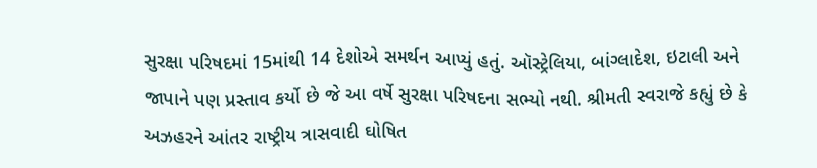સુરક્ષા પરિષદમાં 15માંથી 14 દેશોએ સમર્થન આપ્યું હતું. ઑસ્ટ્રેલિયા, બાંગ્લાદેશ, ઇટાલી અને જાપાને પણ પ્રસ્તાવ કર્યો છે જે આ વર્ષે સુરક્ષા પરિષદના સભ્યો નથી. શ્રીમતી સ્વરાજે કહ્યું છે કે અઝહરને આંતર રાષ્ટ્રીય ત્રાસવાદી ઘોષિત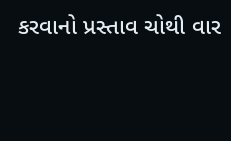કરવાનો પ્રસ્તાવ ચોથી વાર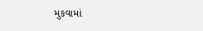મુકવામાં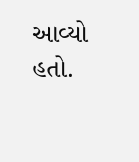આવ્યો હતો.